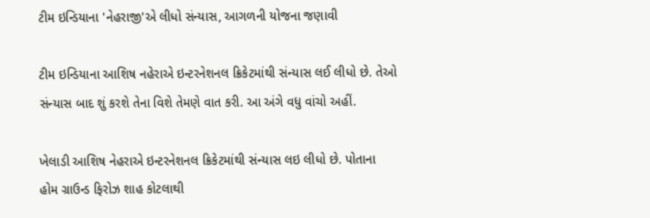ટીમ ઇન્ડિયાના 'નેહરાજી'એ લીધો સંન્યાસ, આગળની યોજના જણાવી

ટીમ ઇન્ડિયાના આશિષ નહેરાએ ઇન્ટરનેશનલ ક્રિકેટમાંથી સંન્યાસ લઈ લીધો છે. તેઓ સંન્યાસ બાદ શું કરશે તેના વિશે તેમણે વાત કરી. આ અંગે વધુ વાંચો અહીં.

ખેલાડી આશિષ નેહરાએ ઇન્ટરનેશનલ ક્રિકેટમાંથી સંન્યાસ લઇ લીધો છે. પોતાના હોમ ગ્રાઉન્ડ ફિરોઝ શાહ કોટલાથી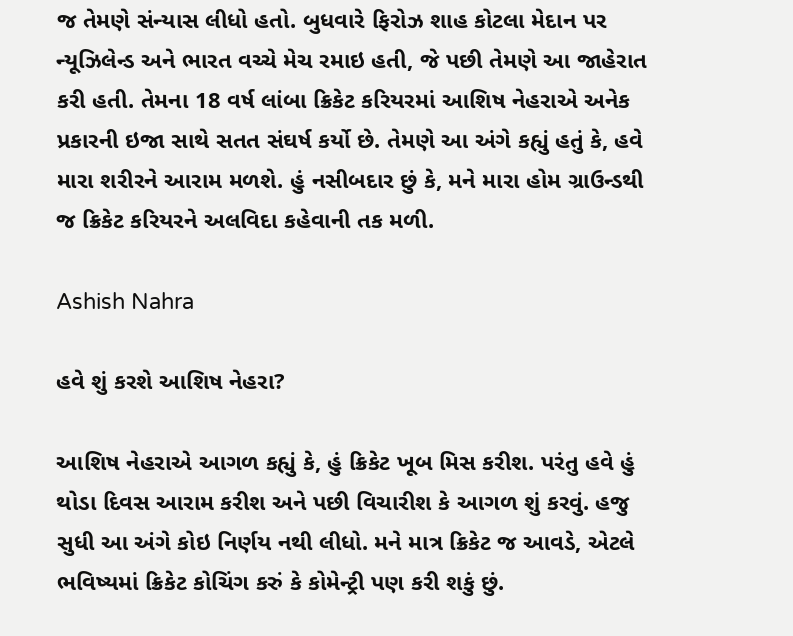જ તેમણે સંન્યાસ લીધો હતો. બુધવારે ફિરોઝ શાહ કોટલા મેદાન પર ન્યૂઝિલેન્ડ અને ભારત વચ્ચે મેચ રમાઇ હતી, જે પછી તેમણે આ જાહેરાત કરી હતી. તેમના 18 વર્ષ લાંબા ક્રિકેટ કરિયરમાં આશિષ નેહરાએ અનેક પ્રકારની ઇજા સાથે સતત સંઘર્ષ કર્યો છે. તેમણે આ અંગે કહ્યું હતું કે, હવે મારા શરીરને આરામ મળશે. હું નસીબદાર છું કે, મને મારા હોમ ગ્રાઉન્ડથી જ ક્રિકેટ કરિયરને અલવિદા કહેવાની તક મળી.

Ashish Nahra

હવે શું કરશે આશિષ નેહરા?

આશિષ નેહરાએ આગળ કહ્યું કે, હું ક્રિકેટ ખૂબ મિસ કરીશ. પરંતુ હવે હું થોડા દિવસ આરામ કરીશ અને પછી વિચારીશ કે આગળ શું કરવું. હજુ સુધી આ અંગે કોઇ નિર્ણય નથી લીધો. મને માત્ર ક્રિકેટ જ આવડે, એટલે ભવિષ્યમાં ક્રિકેટ કોચિંગ કરું કે કોમેન્ટ્રી પણ કરી શકું છું.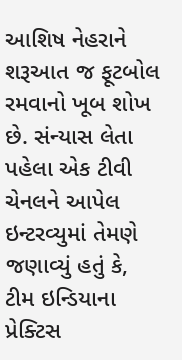આશિષ નેહરાને શરૂઆત જ ફૂટબોલ રમવાનો ખૂબ શોખ છે. સંન્યાસ લેતા પહેલા એક ટીવી ચેનલને આપેલ ઇન્ટરવ્યુમાં તેમણે જણાવ્યું હતું કે, ટીમ ઇન્ડિયાના પ્રેક્ટિસ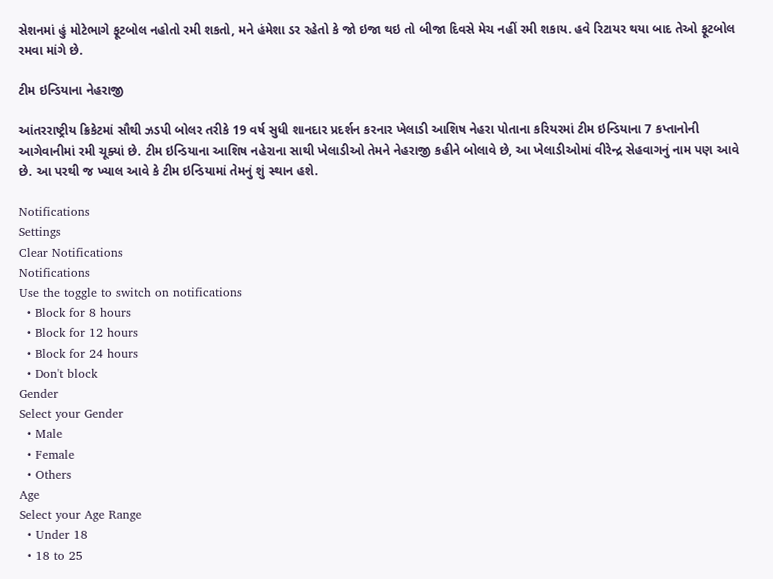સેશનમાં હું મોટેભાગે ફૂટબોલ નહોતો રમી શકતો, મને હંમેશા ડર રહેતો કે જો ઇજા થઇ તો બીજા દિવસે મેચ નહીં રમી શકાય. હવે રિટાયર થયા બાદ તેઓ ફૂટબોલ રમવા માંગે છે.

ટીમ ઇન્ડિયાના નેહરાજી

આંતરરાષ્ટ્રીય ક્રિકેટમાં સૌથી ઝડપી બોલર તરીકે 19 વર્ષ સુધી શાનદાર પ્રદર્શન કરનાર ખેલાડી આશિષ નેહરા પોતાના કરિયરમાં ટીમ ઇન્ડિયાના 7 કપ્તાનોની આગેવાનીમાં રમી ચૂક્યાં છે. ટીમ ઇન્ડિયાના આશિષ નહેરાના સાથી ખેલાડીઓ તેમને નેહરાજી કહીને બોલાવે છે, આ ખેલાડીઓમાં વીરેન્દ્ર સેહવાગનું નામ પણ આવે છે. આ પરથી જ ખ્યાલ આવે કે ટીમ ઇન્ડિયામાં તેમનું શું સ્થાન હશે.

Notifications
Settings
Clear Notifications
Notifications
Use the toggle to switch on notifications
  • Block for 8 hours
  • Block for 12 hours
  • Block for 24 hours
  • Don't block
Gender
Select your Gender
  • Male
  • Female
  • Others
Age
Select your Age Range
  • Under 18
  • 18 to 25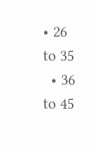• 26 to 35
  • 36 to 45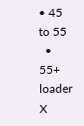• 45 to 55
  • 55+
loader
X